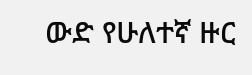ውድ የሁለተኛ ዙር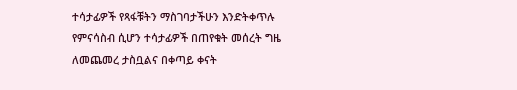ተሳታፊዎች የጻፋቹትን ማስገባታችሁን እንድትቀጥሉ የምናሳስብ ሲሆን ተሳታፊዎች በጠየቁት መሰረት ግዜ ለመጨመረ ታስቧልና በቀጣይ ቀናት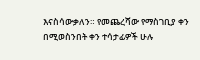እናስሳውቃለን። የመጨረሻው የማስገቢያ ቀን በሚወስንበት ቀን ተሳታፊዎች ሁሉ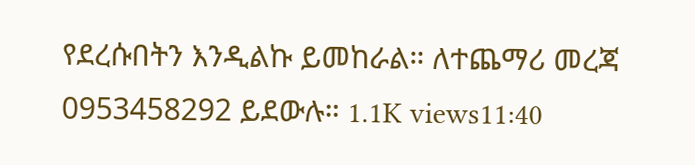የደረሱበትን እንዲልኩ ይመከራል። ለተጨማሪ መረጃ 0953458292 ይደውሉ። 1.1K views11:40